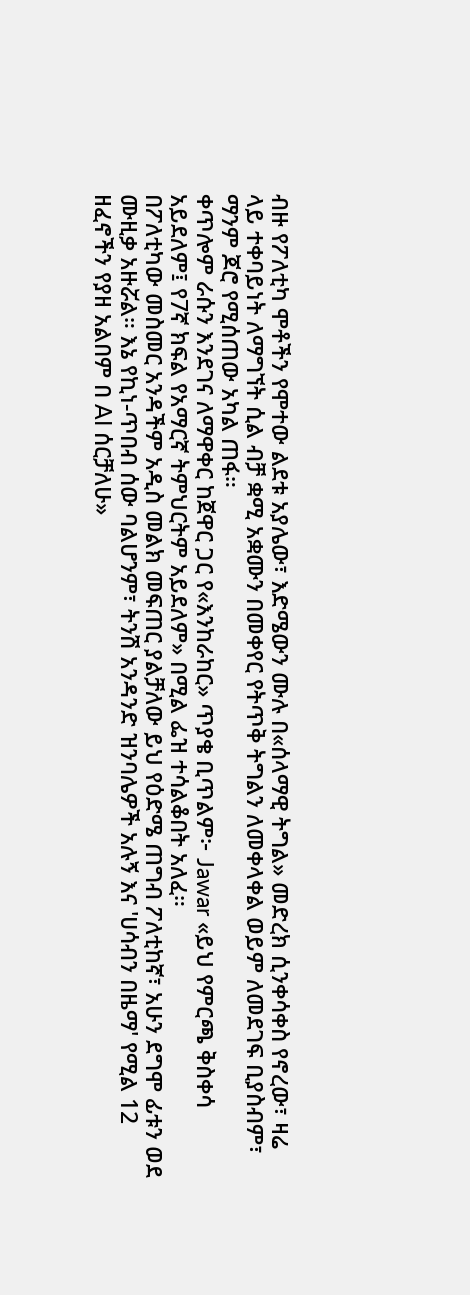ብዙ የፖለቲካ ሞቶችን የሞተው ልደቱ አያሌው፣ እድሜውን ሙሉ በ«ሰላማዊ ትግል» መድረክ ሲንቀሳቀስ የኖረው፣ ዛሬ ላይ ተቀባይነት ለማግኘት ሲል ብቻ ቋሚ አቋሙን በመቀየር የትጥቅ ትግልን ለመቀላቀል ወይም ለመደገፍ ቢያስብም፣ ማንም ጆሮ የሚሰጠው አካል ጠፋ።
ቀጥሎም ራሱን እንደገና ለማዋቀር ከጀዋር ጋር የ«እንከራከር» ጥያቄ ቢጥልም፦ Jawar «ይህ የምርጫ ቅስቀሳ አይደለም፤ የ7ኛ ክፍል የአማርኛ ትምህርትም አይደለም» በሚል ፌዝ ተሳልቆበት አለፈ።
በፖለቲካው መስመር አንዳችም አዲስ መልክ መፍጠር ያልቻለው ይህ የዕድሜ ጠግብ ፖለቲከኛ፣ አሁን ደግሞ ፊቱን ወደ ሙዚቃ አዙሯል። እኔ የኪነ-ጥበብ ሰው ባልሆንም፣ ትንሽ አንዳንድ ዝንባሌዎች አሉኝ እና 'ሀሳብን በዜማ' የሚል 12 ዘፈኖችን የያዘ አልበም በ AI ሰርቻለሁ»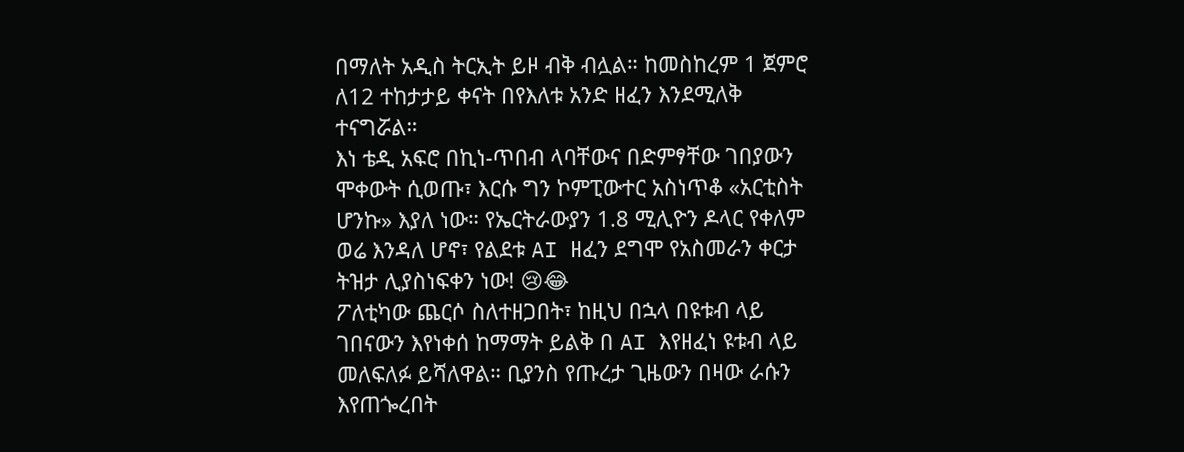በማለት አዲስ ትርኢት ይዞ ብቅ ብሏል። ከመስከረም 1 ጀምሮ ለ12 ተከታታይ ቀናት በየእለቱ አንድ ዘፈን እንደሚለቅ ተናግሯል።
እነ ቴዲ አፍሮ በኪነ-ጥበብ ላባቸውና በድምፃቸው ገበያውን ሞቀውት ሲወጡ፣ እርሱ ግን ኮምፒውተር አስነጥቆ «አርቲስት ሆንኩ» እያለ ነው። የኤርትራውያን 1.8 ሚሊዮን ዶላር የቀለም ወሬ እንዳለ ሆኖ፣ የልደቱ AI ዘፈን ደግሞ የአስመራን ቀርታ ትዝታ ሊያስነፍቀን ነው! 😢😂
ፖለቲካው ጨርሶ ስለተዘጋበት፣ ከዚህ በኋላ በዩቱብ ላይ ገበናውን እየነቀሰ ከማማት ይልቅ በ AI እየዘፈነ ዩቱብ ላይ መለፍለፉ ይሻለዋል። ቢያንስ የጡረታ ጊዜውን በዛው ራሱን እየጠጐረበት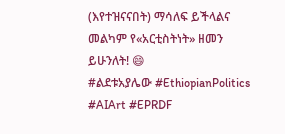(እየተዝናናበት) ማሳለፍ ይችላልና መልካም የ«አርቲስትነት» ዘመን ይሁንለት! 😄
#ልደቱአያሌው #EthiopianPolitics #AIArt #EPRDF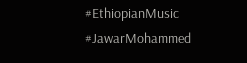#EthiopianMusic #JawarMohammed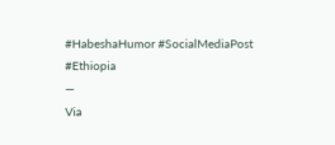#HabeshaHumor #SocialMediaPost #Ethiopia
—
Via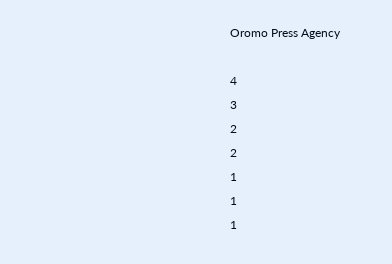Oromo Press Agency

4
3
2
2
1
1
1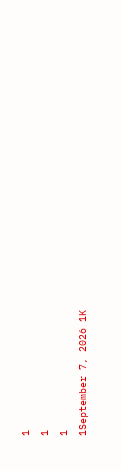1
1
1
1September 7, 2026 1K